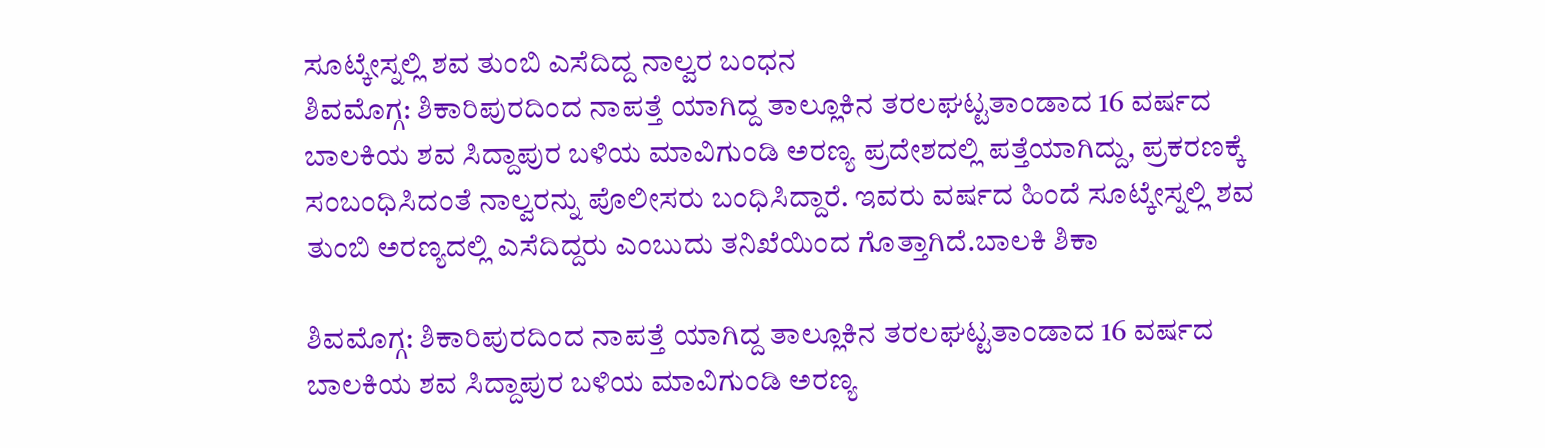ಸೂಟ್ಕೇಸ್ನಲ್ಲಿ ಶವ ತುಂಬಿ ಎಸೆದಿದ್ದ ನಾಲ್ವರ ಬಂಧನ
ಶಿವಮೊಗ್ಗ: ಶಿಕಾರಿಪುರದಿಂದ ನಾಪತ್ತೆ ಯಾಗಿದ್ದ ತಾಲ್ಲೂಕಿನ ತರಲಘಟ್ಟತಾಂಡಾದ 16 ವರ್ಷದ ಬಾಲಕಿಯ ಶವ ಸಿದ್ದಾಪುರ ಬಳಿಯ ಮಾವಿಗುಂಡಿ ಅರಣ್ಯ ಪ್ರದೇಶದಲ್ಲಿ ಪತ್ತೆಯಾಗಿದ್ದು, ಪ್ರಕರಣಕ್ಕೆ ಸಂಬಂಧಿಸಿದಂತೆ ನಾಲ್ವರನ್ನು ಪೊಲೀಸರು ಬಂಧಿಸಿದ್ದಾರೆ. ಇವರು ವರ್ಷದ ಹಿಂದೆ ಸೂಟ್ಕೇಸ್ನಲ್ಲಿ ಶವ ತುಂಬಿ ಅರಣ್ಯದಲ್ಲಿ ಎಸೆದಿದ್ದರು ಎಂಬುದು ತನಿಖೆಯಿಂದ ಗೊತ್ತಾಗಿದೆ.ಬಾಲಕಿ ಶಿಕಾ

ಶಿವಮೊಗ್ಗ: ಶಿಕಾರಿಪುರದಿಂದ ನಾಪತ್ತೆ ಯಾಗಿದ್ದ ತಾಲ್ಲೂಕಿನ ತರಲಘಟ್ಟತಾಂಡಾದ 16 ವರ್ಷದ ಬಾಲಕಿಯ ಶವ ಸಿದ್ದಾಪುರ ಬಳಿಯ ಮಾವಿಗುಂಡಿ ಅರಣ್ಯ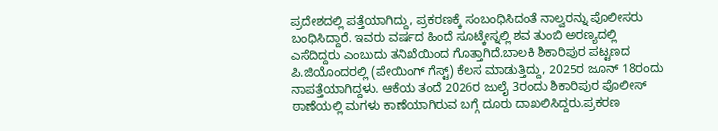ಪ್ರದೇಶದಲ್ಲಿ ಪತ್ತೆಯಾಗಿದ್ದು, ಪ್ರಕರಣಕ್ಕೆ ಸಂಬಂಧಿಸಿದಂತೆ ನಾಲ್ವರನ್ನು ಪೊಲೀಸರು ಬಂಧಿಸಿದ್ದಾರೆ. ಇವರು ವರ್ಷದ ಹಿಂದೆ ಸೂಟ್ಕೇಸ್ನಲ್ಲಿ ಶವ ತುಂಬಿ ಅರಣ್ಯದಲ್ಲಿ ಎಸೆದಿದ್ದರು ಎಂಬುದು ತನಿಖೆಯಿಂದ ಗೊತ್ತಾಗಿದೆ.ಬಾಲಕಿ ಶಿಕಾರಿಪುರ ಪಟ್ಟಣದ ಪಿ.ಜಿಯೊಂದರಲ್ಲಿ (ಪೇಯಿಂಗ್ ಗೆಸ್ಟ್) ಕೆಲಸ ಮಾಡುತ್ತಿದ್ದು, 2025ರ ಜೂನ್ 18ರಂದು ನಾಪತ್ತೆಯಾಗಿದ್ದಳು. ಆಕೆಯ ತಂದೆ 2026ರ ಜುಲೈ 3ರಂದು ಶಿಕಾರಿಪುರ ಪೊಲೀಸ್ ಠಾಣೆಯಲ್ಲಿ ಮಗಳು ಕಾಣೆಯಾಗಿರುವ ಬಗ್ಗೆ ದೂರು ದಾಖಲಿಸಿದ್ದರು.ಪ್ರಕರಣ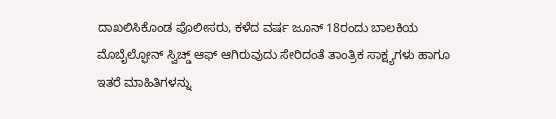ದಾಖಲಿಸಿಕೊಂಡ ಪೊಲೀಸರು, ಕಳೆದ ವರ್ಷ ಜೂನ್ 18ರಂದು ಬಾಲಕಿಯ ಮೊಬೈಲ್ಫೋನ್ ಸ್ವಿಚ್ಡ್ ಆಫ್ ಆಗಿರುವುದು ಸೇರಿದಂತೆ ತಾಂತ್ರಿಕ ಸಾಕ್ಷ್ಯಗಳು ಹಾಗೂ ಇತರೆ ಮಾಹಿತಿಗಳನ್ನು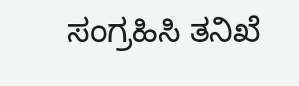ಸಂಗ್ರಹಿಸಿ ತನಿಖೆ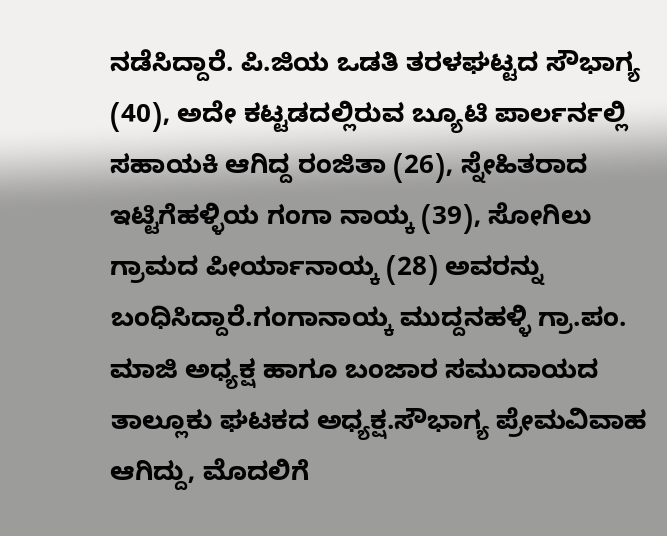ನಡೆಸಿದ್ದಾರೆ. ಪಿ.ಜಿಯ ಒಡತಿ ತರಳಘಟ್ಟದ ಸೌಭಾಗ್ಯ (40), ಅದೇ ಕಟ್ಟಡದಲ್ಲಿರುವ ಬ್ಯೂಟಿ ಪಾರ್ಲರ್ನಲ್ಲಿ ಸಹಾಯಕಿ ಆಗಿದ್ದ ರಂಜಿತಾ (26), ಸ್ನೇಹಿತರಾದ ಇಟ್ಟಿಗೆಹಳ್ಳಿಯ ಗಂಗಾ ನಾಯ್ಕ (39), ಸೋಗಿಲು ಗ್ರಾಮದ ಪೀರ್ಯಾನಾಯ್ಕ (28) ಅವರನ್ನು ಬಂಧಿಸಿದ್ದಾರೆ.ಗಂಗಾನಾಯ್ಕ ಮುದ್ದನಹಳ್ಳಿ ಗ್ರಾ.ಪಂ. ಮಾಜಿ ಅಧ್ಯಕ್ಷ ಹಾಗೂ ಬಂಜಾರ ಸಮುದಾಯದ ತಾಲ್ಲೂಕು ಘಟಕದ ಅಧ್ಯಕ್ಷ.ಸೌಭಾಗ್ಯ ಪ್ರೇಮವಿವಾಹ ಆಗಿದ್ದು, ಮೊದಲಿಗೆ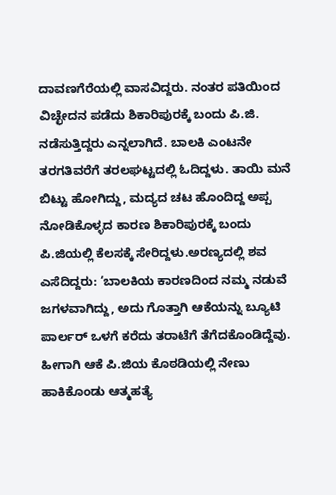ದಾವಣಗೆರೆಯಲ್ಲಿ ವಾಸವಿದ್ದರು. ನಂತರ ಪತಿಯಿಂದ ವಿಚ್ಛೇದನ ಪಡೆದು ಶಿಕಾರಿಪುರಕ್ಕೆ ಬಂದು ಪಿ.ಜಿ. ನಡೆಸುತ್ತಿದ್ದರು ಎನ್ನಲಾಗಿದೆ. ಬಾಲಕಿ ಎಂಟನೇ ತರಗತಿವರೆಗೆ ತರಲಘಟ್ಟದಲ್ಲಿ ಓದಿದ್ದಳು. ತಾಯಿ ಮನೆ ಬಿಟ್ಟು ಹೋಗಿದ್ದು, ಮದ್ಯದ ಚಟ ಹೊಂದಿದ್ದ ಅಪ್ಪ ನೋಡಿಕೊಳ್ಳದ ಕಾರಣ ಶಿಕಾರಿಪುರಕ್ಕೆ ಬಂದು ಪಿ.ಜಿಯಲ್ಲಿ ಕೆಲಸಕ್ಕೆ ಸೇರಿದ್ದಳು.ಅರಣ್ಯದಲ್ಲಿ ಶವ ಎಸೆದಿದ್ದರು: ‘ಬಾಲಕಿಯ ಕಾರಣದಿಂದ ನಮ್ಮ ನಡುವೆ ಜಗಳವಾಗಿದ್ದು, ಅದು ಗೊತ್ತಾಗಿ ಆಕೆಯನ್ನು ಬ್ಯೂಟಿ ಪಾರ್ಲರ್ ಒಳಗೆ ಕರೆದು ತರಾಟೆಗೆ ತೆಗೆದಕೊಂಡಿದ್ದೆವು. ಹೀಗಾಗಿ ಆಕೆ ಪಿ.ಜಿಯ ಕೊಠಡಿಯಲ್ಲಿ ನೇಣು ಹಾಕಿಕೊಂಡು ಆತ್ಮಹತ್ಯೆ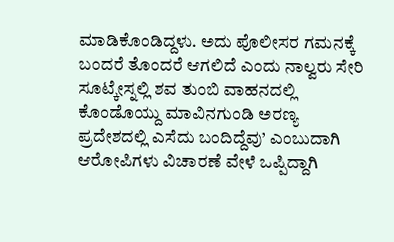ಮಾಡಿಕೊಂಡಿದ್ದಳು. ಅದು ಪೊಲೀಸರ ಗಮನಕ್ಕೆ ಬಂದರೆ ತೊಂದರೆ ಆಗಲಿದೆ ಎಂದು ನಾಲ್ವರು ಸೇರಿ ಸೂಟ್ಕೇಸ್ನಲ್ಲಿ ಶವ ತುಂಬಿ ವಾಹನದಲ್ಲಿ ಕೊಂಡೊಯ್ದು ಮಾವಿನಗುಂಡಿ ಅರಣ್ಯ ಪ್ರದೇಶದಲ್ಲಿ ಎಸೆದು ಬಂದಿದ್ದೆವು’ ಎಂಬುದಾಗಿ ಆರೋಪಿಗಳು ವಿಚಾರಣೆ ವೇಳೆ ಒಪ್ಪಿದ್ದಾಗಿ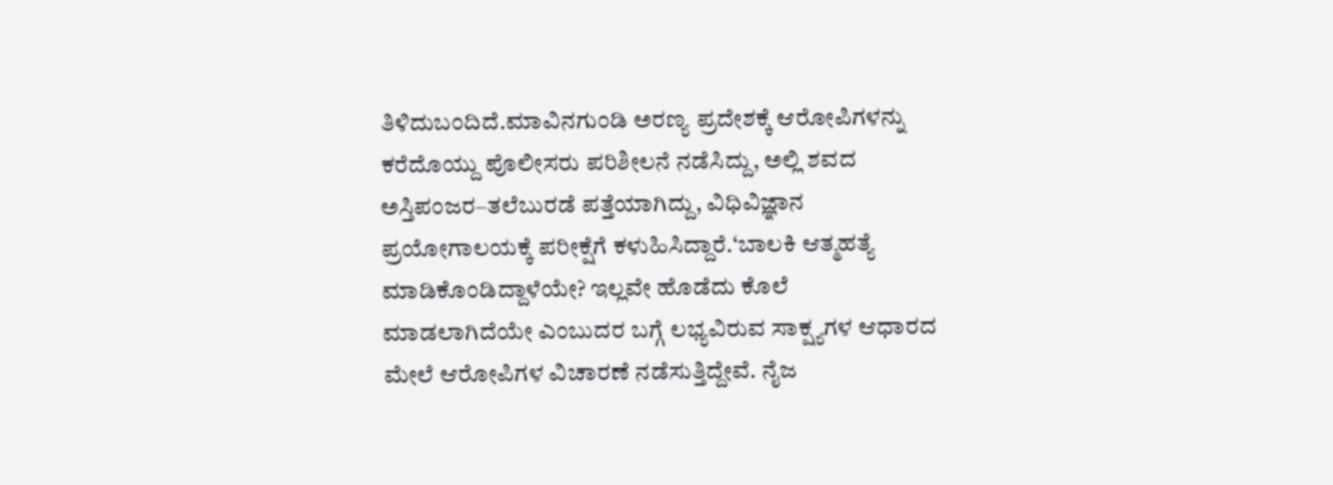ತಿಳಿದುಬಂದಿದೆ.ಮಾವಿನಗುಂಡಿ ಅರಣ್ಯ ಪ್ರದೇಶಕ್ಕೆ ಆರೋಪಿಗಳನ್ನು ಕರೆದೊಯ್ದು ಪೊಲೀಸರು ಪರಿಶೀಲನೆ ನಡೆಸಿದ್ದು, ಅಲ್ಲಿ ಶವದ ಅಸ್ತಿಪಂಜರ–ತಲೆಬುರಡೆ ಪತ್ತೆಯಾಗಿದ್ದು, ವಿಧಿವಿಜ್ಞಾನ ಪ್ರಯೋಗಾಲಯಕ್ಕೆ ಪರೀಕ್ಷೆಗೆ ಕಳುಹಿಸಿದ್ದಾರೆ.‘ಬಾಲಕಿ ಆತ್ಮಹತ್ಯೆ ಮಾಡಿಕೊಂಡಿದ್ದಾಳೆಯೇ? ಇಲ್ಲವೇ ಹೊಡೆದು ಕೊಲೆ ಮಾಡಲಾಗಿದೆಯೇ ಎಂಬುದರ ಬಗ್ಗೆ ಲಭ್ಯವಿರುವ ಸಾಕ್ಷ್ಯಗಳ ಆಧಾರದ ಮೇಲೆ ಆರೋಪಿಗಳ ವಿಚಾರಣೆ ನಡೆಸುತ್ತಿದ್ದೇವೆ. ನೈಜ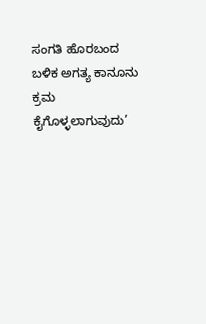ಸಂಗತಿ ಹೊರಬಂದ ಬಳಿಕ ಅಗತ್ಯ ಕಾನೂನು ಕ್ರಮ ಕೈಗೊಳ್ಳಲಾಗುವುದು’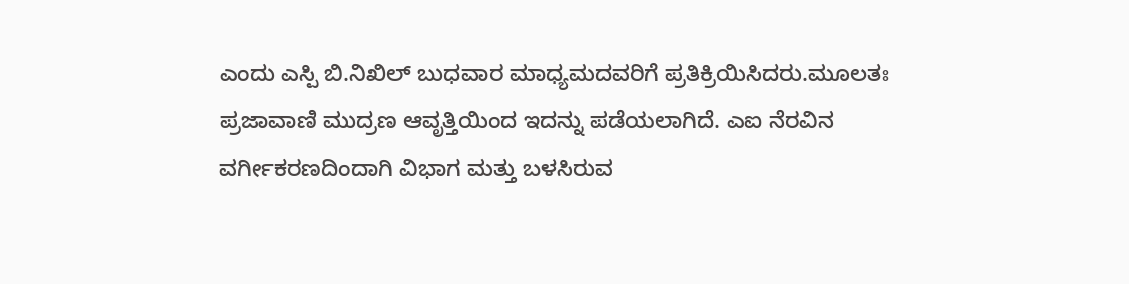ಎಂದು ಎಸ್ಪಿ ಬಿ.ನಿಖಿಲ್ ಬುಧವಾರ ಮಾಧ್ಯಮದವರಿಗೆ ಪ್ರತಿಕ್ರಿಯಿಸಿದರು.ಮೂಲತಃ ಪ್ರಜಾವಾಣಿ ಮುದ್ರಣ ಆವೃತ್ತಿಯಿಂದ ಇದನ್ನು ಪಡೆಯಲಾಗಿದೆ. ಎಐ ನೆರವಿನ ವರ್ಗೀಕರಣದಿಂದಾಗಿ ವಿಭಾಗ ಮತ್ತು ಬಳಸಿರುವ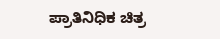ಪ್ರಾತಿನಿಧಿಕ ಚಿತ್ರ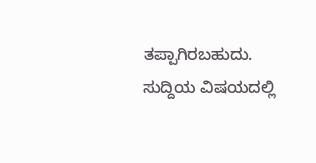ತಪ್ಪಾಗಿರಬಹುದು. ಸುದ್ದಿಯ ವಿಷಯದಲ್ಲಿ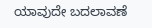ಯಾವುದೇ ಬದಲಾವಣೆ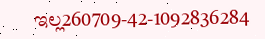ಇಲ್ಲ260709-42-1092836284